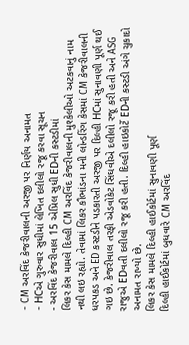- CM અરવિંદ કેજરીવાલની અરજી પર નિર્ણય અનામત
- HCએ ગુરુવાર સુધીમાં લેખિત દલીલો રજૂ કરવા સૂચન
- અરવિંદ કેજરીવાલ 15 એપ્રિલ સુધી EDની કસ્ટડીમાં
લિકર કેસ મામલે દિલ્હી CM અરવિંદ કેજરીવાલની મુશ્કેલીઓ અટકવાનું નામ નથી લઇ રહ્યો. તેવામાં લિકર કૌભાંડના મની લોન્ડરિંગ કેસમાં CM કેજરીવાલની ધરપકડ અને ED કસ્ટડીને પડકારતી અરજી પર દિલ્હી HCમાં સુનાવણી પૂર્ણ થઈ ગઇ છે. કેજરીવાલ તરફી એડવોકેટ સિંઘવીએ દલીલો રજૂ કરી હતી અને ASG રાજુએ EDવતી દલીલો રજૂ કરી હતી. દિલ્હી હાઇકોર્ટે EDની કસ્ટડી અંગે ચુકાદો અનામત રાખ્યો છે.
લિકર કેસ મામલે દિલ્હી હાઈકોર્ટમાં સુનાવણી પૂર્ણ
દિલ્હી હાઈકોર્ટમાં બુધવારે CM અરવિંદ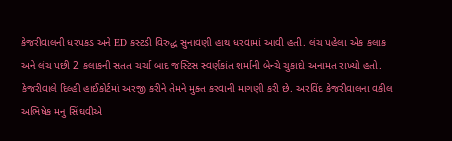કેજરીવાલની ધરપકડ અને ED કસ્ટડી વિરુદ્ધ સુનાવણી હાથ ધરવામાં આવી હતી. લંચ પહેલા એક કલાક અને લંચ પછી 2 કલાકની સતત ચર્ચા બાદ જસ્ટિસ સ્વર્ણકાંત શર્માની બેન્ચે ચુકાદો અનામત રાખ્યો હતો. કેજરીવાલે દિલ્હી હાઈકોર્ટમાં અરજી કરીને તેમને મુક્ત કરવાની માગણી કરી છે. અરવિંદ કેજરીવાલના વકીલ અભિષેક મનુ સિંઘવીએ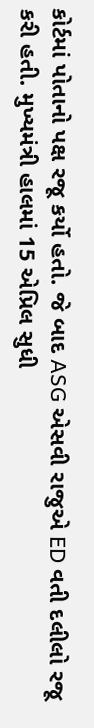કોર્ટમાં પોતાનો પક્ષ રજૂ કર્યો હતો. જે બાદ ASG એસવી રાજુએ ED વતી દલીલો રજૂ કરી હતી. મુખ્યમંત્રી હાલમાં 15 એપ્રિલ સુધી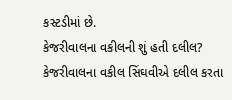કસ્ટડીમાં છે.
કેજરીવાલના વકીલની શું હતી દલીલ?
કેજરીવાલના વકીલ સિંઘવીએ દલીલ કરતા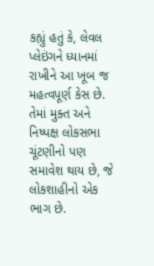કહ્યું હતું કે, લેવલ પ્લેઇંગને ધ્યાનમાં રાખીને આ ખૂબ જ મહત્વપૂર્ણ કેસ છે. તેમાં મુક્ત અને નિષ્પક્ષ લોકસભા ચૂંટણીનો પણ સમાવેશ થાય છે, જે લોકશાહીનો એક ભાગ છે.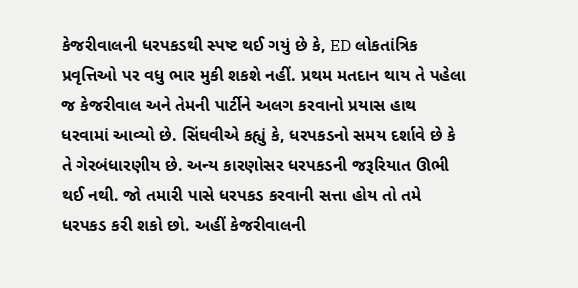કેજરીવાલની ધરપકડથી સ્પષ્ટ થઈ ગયું છે કે, ED લોકતાંત્રિક પ્રવૃત્તિઓ પર વધુ ભાર મુકી શકશે નહીં. પ્રથમ મતદાન થાય તે પહેલા જ કેજરીવાલ અને તેમની પાર્ટીને અલગ કરવાનો પ્રયાસ હાથ ધરવામાં આવ્યો છે. સિંઘવીએ કહ્યું કે, ધરપકડનો સમય દર્શાવે છે કે તે ગેરબંધારણીય છે. અન્ય કારણોસર ધરપકડની જરૂરિયાત ઊભી થઈ નથી. જો તમારી પાસે ધરપકડ કરવાની સત્તા હોય તો તમે ધરપકડ કરી શકો છો. અહીં કેજરીવાલની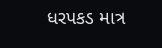ધરપકડ માત્ર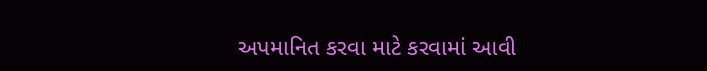અપમાનિત કરવા માટે કરવામાં આવી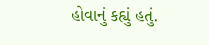હોવાનું કહ્યું હતું.